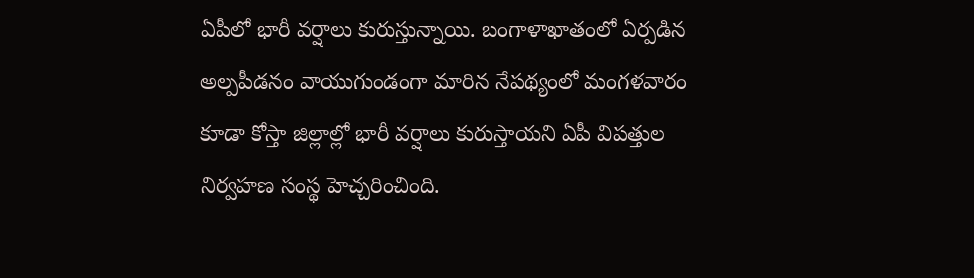ఏపీలో భారీ వర్షాలు కురుస్తున్నాయి. బంగాళాఖాతంలో ఏర్పడిన అల్పపీడనం వాయుగుండంగా మారిన నేపథ్యంలో మంగళవారం కూడా కోస్తా జిల్లాల్లో భారీ వర్షాలు కురుస్తాయని ఏపీ విపత్తుల నిర్వహణ సంస్థ హెచ్చరించింది.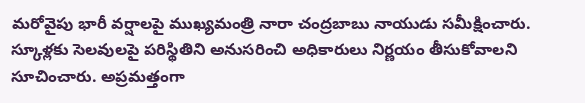మరోవైపు భారీ వర్షాలపై ముఖ్యమంత్రి నారా చంద్రబాబు నాయుడు సమీక్షించారు. స్కూళ్లకు సెలవులపై పరిస్థితిని అనుసరించి అధికారులు నిర్ణయం తీసుకోవాలని సూచించారు. అప్రమత్తంగా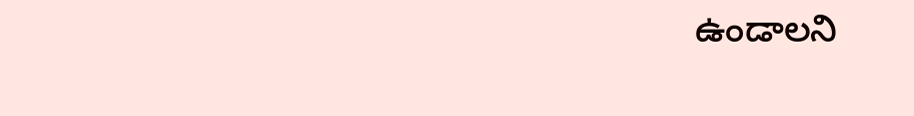ఉండాలని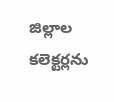జిల్లాల కలెక్టర్లను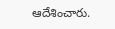ఆదేశించారు.